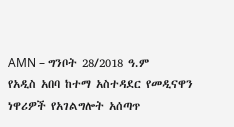AMN – ግንቦት 28/2018 ዓ.ም
የአዲስ አበባ ከተማ አስተዳደር የመዲናዋን ነዋሪዎች የአገልግሎት አሰጣጥ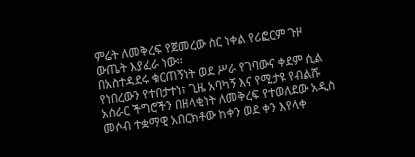ምሬት ለመቅረፍ የጀመረው ስር ነቀል የሪፎርም ጉዞ ውጤት እያፈራ ነው፡፡
በአስተዳደሩ ቁርጠኝነት ወደ ሥራ የገባውና ቀደም ሲል የነበረውን የተበታተነ፣ ጊዜ አባካኝ እና የሚታዩ የብልሹ አሰራር ችግሮችን በዘላቂነት ለመቅረፍ የተወለደው አዲስ መሶብ ተቋማዊ አበርክቶው ከቀን ወደ ቀን እየላቀ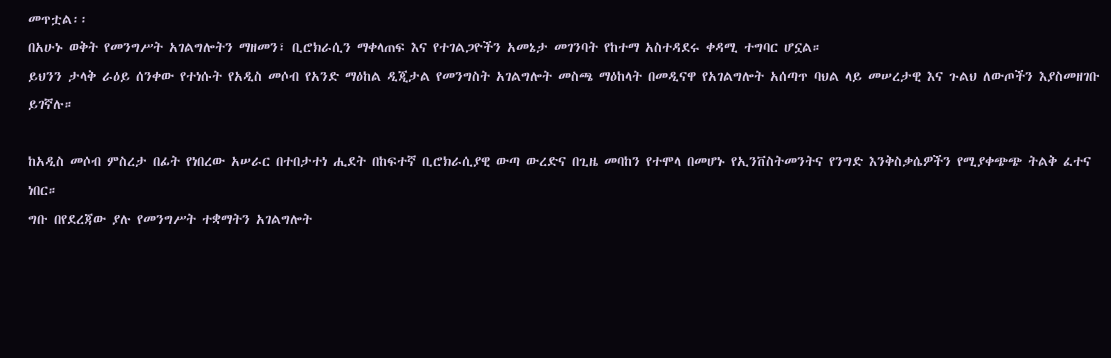መጥቷል፡፡
በአሁኑ ወቅት የመንግሥት አገልግሎትን ማዘመን፣ ቢሮክራሲን ማቀላጠፍ እና የተገልጋዮችን አመኔታ መገንባት የከተማ አስተዳደሩ ቀዳሚ ተግባር ሆኗል።
ይህንን ታላቅ ራዕይ ሰንቀው የተነሱት የአዲስ መሶብ የአንድ ማዕከል ዲጂታል የመንግስት አገልግሎት መስጫ ማዕከላት በመዲናዋ የአገልግሎት አሰጣጥ ባህል ላይ መሠረታዊ እና ጉልህ ለውጦችን እያስመዘገቡ ይገኛሉ።

ከአዲስ መሶብ ምስረታ በፊት የነበረው አሠራር በተበታተነ ሒደት በከፍተኛ ቢሮክራሲያዊ ውጣ ውረድና በጊዜ መባከን የተሞላ በመሆኑ የኢንቨስትመንትና የንግድ እንቅስቃሴዎችን የሚያቀጭጭ ትልቅ ፈተና ነበር።
ግቡ በየደረጃው ያሉ የመንግሥት ተቋማትን አገልግሎት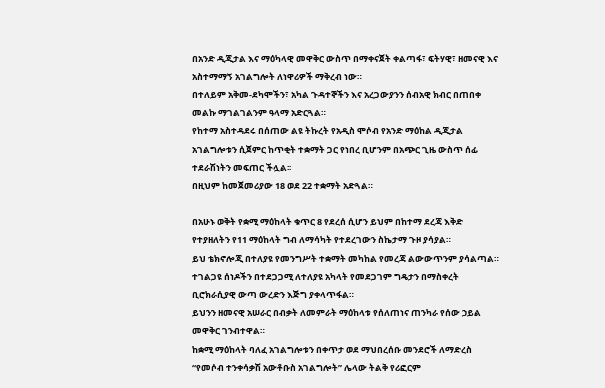በአንድ ዲጂታል እና ማዕካላዊ መዋቅር ውስጥ በማቀናጀት ቀልጣፋ፣ ፍትሃዊ፣ ዘመናዊ እና አስተማማኝ አገልግሎት ለነዋሪዎች ማቅረብ ነው።
በተለይም አቅመ-ደካሞችን፣ አካል ጉዳተኞችን እና አረጋውያንን ሰብአዊ ክብር በጠበቀ መልኩ ማገልገልንም ዓላማ አድርጓል።
የከተማ አስተዳደሩ በሰጠው ልዩ ትኩረት የአዲስ ሞሶብ የአንድ ማዕከል ዲጂታል አገልግሎቱን ሲጀምር ከጥቂት ተቋማት ጋር የነበረ ቢሆንም በአጭር ጊዜ ውስጥ ሰፊ ተደራሽነትን መፍጠር ችሏል፡፡
በዚህም ከመጀመሪያው 18 ወደ 22 ተቋማት አድጓል።

በአሁኑ ወቅት የቋሚ ማዕከላት ቁጥር 8 የደረሰ ሲሆን ይህም በከተማ ደረጃ እቅድ የተያዘለትን የ11 ማዕከላት ግብ ለማሳካት የተደረገውን ስኬታማ ጉዞ ያሳያል።
ይህ ቴክኖሎጂ በተለያዩ የመንግሥት ተቋማት መካከል የመረጃ ልውውጥንም ያሳልጣል። ተገልጋዩ ሰነዶችን በተደጋጋሚ ለተለያዩ አካላት የመደጋገም ግዴታን በማስቀረት ቢሮክራሲያዊ ውጣ ውረድን እጅግ ያቀላጥፋል።
ይህንን ዘመናዊ አሠራር በብቃት ለመምራት ማዕከላቱ የሰለጠነና ጠንካራ የሰው ኃይል መዋቅር ገንብተዋል።
ከቋሚ ማዕከላት ባለፈ አገልግሎቱን በቀጥታ ወደ ማህበረሰቡ መንደሮች ለማድረስ “የመሶብ ተንቀሳቃሽ አውቶቡስ አገልግሎት” ሌላው ትልቅ የሪፎርም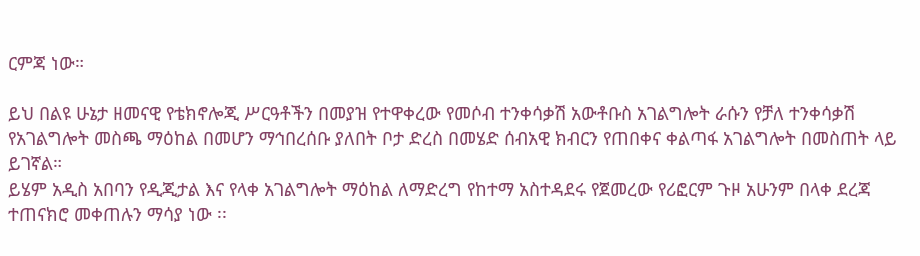ርምጃ ነው።

ይህ በልዩ ሁኔታ ዘመናዊ የቴክኖሎጂ ሥርዓቶችን በመያዝ የተዋቀረው የመሶብ ተንቀሳቃሽ አውቶቡስ አገልግሎት ራሱን የቻለ ተንቀሳቃሽ የአገልግሎት መስጫ ማዕከል በመሆን ማኅበረሰቡ ያለበት ቦታ ድረስ በመሄድ ሰብአዊ ክብርን የጠበቀና ቀልጣፋ አገልግሎት በመስጠት ላይ ይገኛል።
ይሄም አዲስ አበባን የዲጂታል እና የላቀ አገልግሎት ማዕከል ለማድረግ የከተማ አስተዳደሩ የጀመረው የሪፎርም ጉዞ አሁንም በላቀ ደረጃ ተጠናክሮ መቀጠሉን ማሳያ ነው ፡፡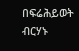በፍሬሕይወት ብርሃኑ